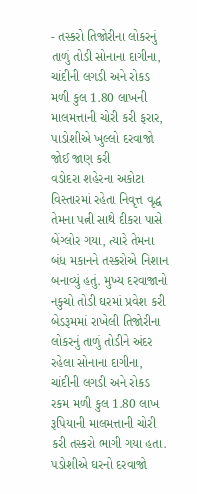- તસ્કરો તિજોરીના લોકરનું તાળું તોડી સોનાના દાગીના, ચાંદીની લગડી અને રોકડ મળી કુલ 1.80 લાખની માલમત્તાની ચોરી કરી ફરાર, પાડોશીએ ખુલ્લો દરવાજો જોઈ જાણ કરી
વડોદરા શહેરના અકોટા વિસ્તારમાં રહેતા નિવૃત્ત વૃદ્ધ તેમના પત્ની સાથે દીકરા પાસે બેંગ્લોર ગયા, ત્યારે તેમના બંધ મકાનને તસ્કરોએ નિશાન બનાવ્યું હતું. મુખ્ય દરવાજાનો નકુચો તોડી ઘરમાં પ્રવેશ કરી બેડરૂમમાં રાખેલી તિજોરીના લોકરનું તાળું તોડીને અંદર રહેલા સોનાના દાગીના, ચાંદીની લગડી અને રોકડ રકમ મળી કુલ 1.80 લાખ રૂપિયાની માલમત્તાની ચોરી કરી તસ્કરો ભાગી ગયા હતા. પડોશીએ ઘરનો દરવાજો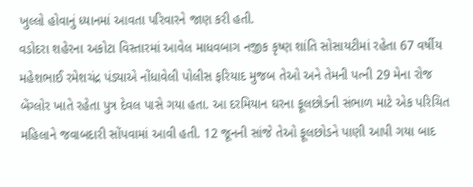ખુલ્લો હોવાનું ધ્યાનમાં આવતા પરિવારને જાણ કરી હતી.
વડોદરા શહેરના અકોટા વિસ્તારમાં આવેલ માધવબાગ નજીક કૃષ્ણ શાંતિ સોસાયટીમાં રહેતા 67 વર્ષીય મહેશભાઈ રમેશચંદ્ર પંડ્યાએ નોંધાવેલી પોલીસ ફરિયાદ મુજબ તેઓ અને તેમની પત્ની 29 મેના રોજ બેંગ્લોર ખાતે રહેતા પુત્ર દેવલ પાસે ગયા હતા. આ દરમિયાન ઘરના ફૂલછોડની સંભાળ માટે એક પરિચિત મહિલાને જવાબદારી સોંપવામાં આવી હતી. 12 જૂનની સાંજે તેઓ ફૂલછોડને પાણી આપી ગયા બાદ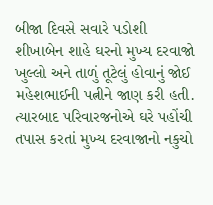બીજા દિવસે સવારે પડોશી શીખાબેન શાહે ઘરનો મુખ્ય દરવાજો ખુલ્લો અને તાળું તૂટેલું હોવાનું જોઈ મહેશભાઈની પત્નીને જાણ કરી હતી.
ત્યારબાદ પરિવારજનોએ ઘરે પહોંચી તપાસ કરતાં મુખ્ય દરવાજાનો નકુચો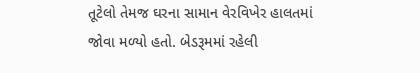તૂટેલો તેમજ ઘરના સામાન વેરવિખેર હાલતમાં જોવા મળ્યો હતો. બેડરૂમમાં રહેલી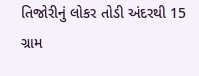તિજોરીનું લોકર તોડી અંદરથી 15 ગ્રામ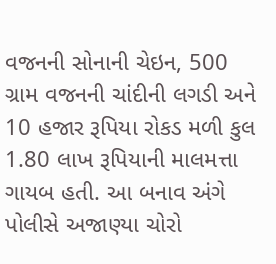વજનની સોનાની ચેઇન, 500 ગ્રામ વજનની ચાંદીની લગડી અને 10 હજાર રૂપિયા રોકડ મળી કુલ 1.80 લાખ રૂપિયાની માલમત્તા ગાયબ હતી. આ બનાવ અંગે પોલીસે અજાણ્યા ચોરો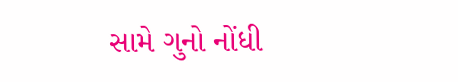સામે ગુનો નોંધી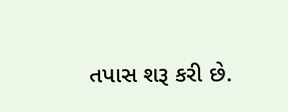તપાસ શરૂ કરી છે.